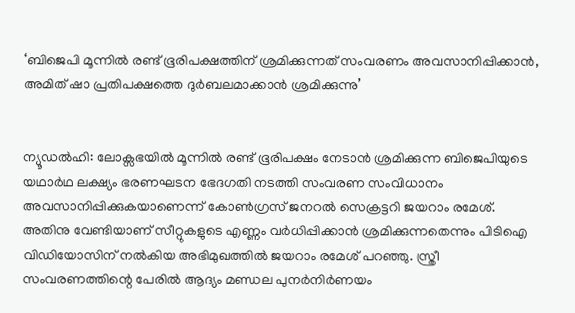‘ബിജെപി മൂന്നില്‍ രണ്ട് ഭൂരിപക്ഷത്തിന് ശ്രമിക്കുന്നത് സംവരണം അവസാനിപ്പിക്കാന്‍, അമിത് ഷാ പ്രതിപക്ഷത്തെ ദുര്‍ബലമാക്കാന്‍ ശ്രമിക്കുന്നു’


ന്യൂഡല്‍ഹി: ലോക്സഭയില്‍ മൂന്നില്‍ രണ്ട് ഭൂരിപക്ഷം നേടാന്‍ ശ്രമിക്കുന്ന ബിജെപിയുടെ യഥാര്‍ഥ ലക്ഷ്യം ഭരണഘടന ഭേദഗതി നടത്തി സംവരണ സംവിധാനം അവസാനിപ്പിക്കുകയാണെന്ന് കോണ്‍ഗ്രസ് ജനറല്‍ സെക്രട്ടറി ജയറാം രമേശ്. അതിനു വേണ്ടിയാണ് സീറ്റുകളുടെ എണ്ണം വര്‍ധിപ്പിക്കാന്‍ ശ്രമിക്കുന്നതെന്നും പിടിഐ വിഡിയോസിന് നല്‍കിയ അഭിമുഖത്തില്‍ ജയറാം രമേശ് പറഞ്ഞു. സ്ത്രീ സംവരണത്തിന്റെ പേരില്‍ ആദ്യം മണ്ഡല പുനര്‍നിര്‍ണയം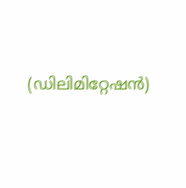(ഡിലിമിറ്റേഷന്‍)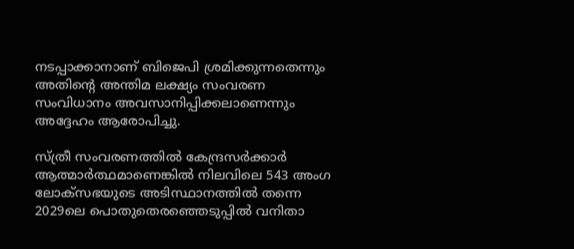നടപ്പാക്കാനാണ് ബിജെപി ശ്രമിക്കുന്നതെന്നും അതിന്റെ അന്തിമ ലക്ഷ്യം സംവരണ സംവിധാനം അവസാനിപ്പിക്കലാണെന്നും അദ്ദേഹം ആരോപിച്ചു.

സ്ത്രീ സംവരണത്തില്‍ കേന്ദ്രസര്‍ക്കാര്‍ ആത്മാര്‍ത്ഥമാണെങ്കില്‍ നിലവിലെ 543 അംഗ ലോക്സഭയുടെ അടിസ്ഥാനത്തില്‍ തന്നെ 2029ലെ പൊതുതെരഞ്ഞെടുപ്പില്‍ വനിതാ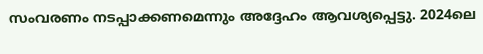സംവരണം നടപ്പാക്കണമെന്നും അദ്ദേഹം ആവശ്യപ്പെട്ടു. 2024ലെ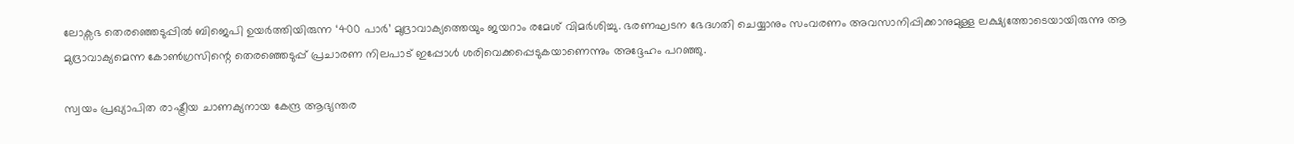ലോക്സഭ തെരഞ്ഞെടുപ്പില്‍ ബിജെപി ഉയര്‍ത്തിയിരുന്ന ‘400 പാര്‍’ മുദ്രാവാക്യത്തെയും ജയറാം രമേശ് വിമര്‍ശിച്ചു. ഭരണഘടന ഭേദഗതി ചെയ്യാനും സംവരണം അവസാനിപ്പിക്കാനുമുള്ള ലക്ഷ്യത്തോടെയായിരുന്നു ആ മുദ്രാവാക്യമെന്ന കോണ്‍ഗ്രസിന്റെ തെരഞ്ഞെടുപ്പ് പ്രചാരണ നിലപാട് ഇപ്പോള്‍ ശരിവെക്കപ്പെടുകയാണെന്നും അദ്ദേഹം പറഞ്ഞു.

സ്വയം പ്രഖ്യാപിത രാഷ്ട്രീയ ചാണക്യനായ കേന്ദ്ര ആഭ്യന്തര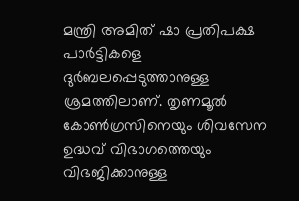മന്ത്രി അമിത് ഷാ പ്രതിപക്ഷ പാര്‍ട്ടികളെ ദുര്‍ബലപ്പെടുത്താനുള്ള ശ്രമത്തിലാണ്. തൃണമൂല്‍ കോണ്‍ഗ്രസിനെയും ശിവസേന ഉദ്ധവ് വിഭാഗത്തെയും വിഭജിക്കാനുള്ള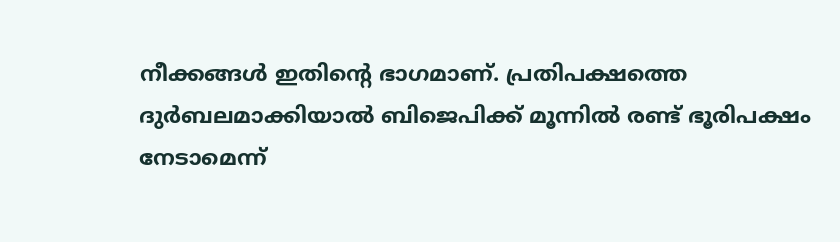നീക്കങ്ങള്‍ ഇതിന്റെ ഭാഗമാണ്. പ്രതിപക്ഷത്തെ ദുര്‍ബലമാക്കിയാല്‍ ബിജെപിക്ക് മൂന്നില്‍ രണ്ട് ഭൂരിപക്ഷം നേടാമെന്ന്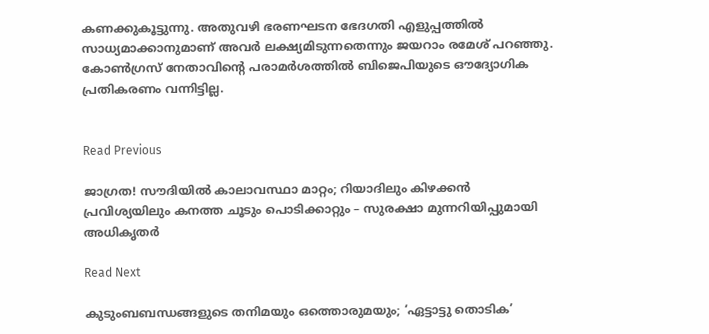കണക്കുകൂട്ടുന്നു. അതുവഴി ഭരണഘടന ഭേദഗതി എളുപ്പത്തില്‍ സാധ്യമാക്കാനുമാണ് അവര്‍ ലക്ഷ്യമിടുന്നതെന്നും ജയറാം രമേശ് പറഞ്ഞു. കോണ്‍ഗ്രസ് നേതാവിന്റെ പരാമര്‍ശത്തില്‍ ബിജെപിയുടെ ഔദ്യോഗിക പ്രതികരണം വന്നിട്ടില്ല.


Read Previous

ജാഗ്രത! സൗദിയിൽ കാലാവസ്ഥാ മാറ്റം; റിയാദിലും കിഴക്കൻ പ്രവിശ്യയിലും കനത്ത ചൂടും പൊടിക്കാറ്റും – സുരക്ഷാ മുന്നറിയിപ്പുമായി അധികൃതർ

Read Next

കുടുംബബന്ധങ്ങളുടെ തനിമയും ഒത്തൊരുമയും; ‘ഏട്ടാട്ടു തൊടിക’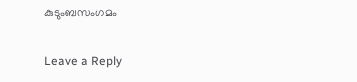കുടുംബസംഗമം

Leave a Reply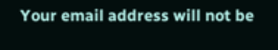Your email address will not be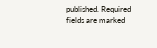published. Required fields are marked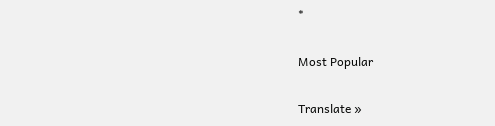*

Most Popular

Translate »